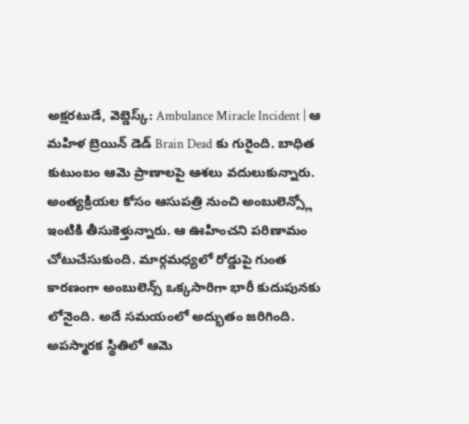అక్షరటుడే, వెబ్డెస్క్: Ambulance Miracle Incident | ఆ మహిళ బ్రెయిన్ డెడ్ Brain Dead కు గురైంది. బాధిత కుటుంబం ఆమె ప్రాణాలపై ఆశలు వదులుకున్నారు. అంత్యక్రియల కోసం ఆసుపత్రి నుంచి అంబులెన్స్లో ఇంటికి తీసుకెళ్తున్నారు. ఆ ఊహించని పరిణామం చోటుచేసుకుంది. మార్గమధ్యలో రోడ్డుపై గుంత కారణంగా అంబులెన్స్ ఒక్కసారిగా భారీ కుదుపునకు లోనైంది. అదే సమయంలో అద్భుతం జరిగింది. అపస్మారక స్థితిలో ఆమె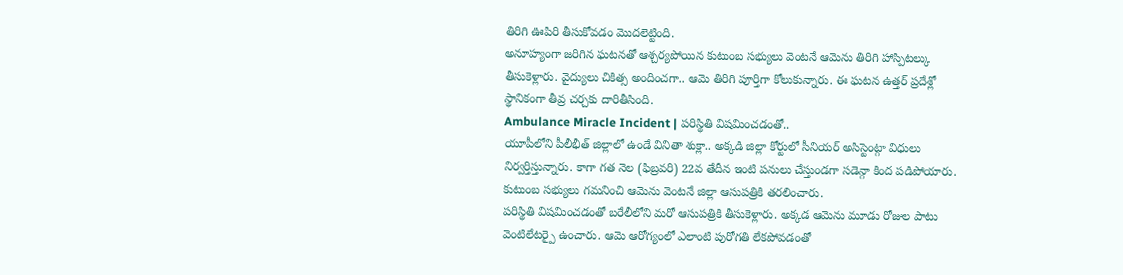తిరిగి ఊపిరి తీసుకోవడం మొదలెట్టింది.
అనూహ్యంగా జరిగిన ఘటనతో ఆశ్చర్యపోయిన కుటుంబ సభ్యులు వెంటనే ఆమెను తిరిగి హాస్పిటల్కు తీసుకెళ్లారు. వైద్యులు చికిత్స అందించగా.. ఆమె తిరిగి పూర్తిగా కోలుకున్నారు. ఈ ఘటన ఉత్తర్ ప్రదేశ్లో స్థానికంగా తీవ్ర చర్చకు దారితీసింది.
Ambulance Miracle Incident | పరిస్థితి విషమించడంతో..
యూపీలోని పీలీభీత్ జిల్లాలో ఉండే వినితా శుక్లా.. అక్కడి జిల్లా కోర్టులో సీనియర్ అసిస్టెంట్గా విధులు నిర్వర్తిస్తున్నారు. కాగా గత నెల (ఫిబ్రవరి) 22వ తేదీన ఇంటి పనులు చేస్తుండగా సడెన్గా కింద పడిపోయారు. కుటుంబ సభ్యులు గమనించి ఆమెను వెంటనే జిల్లా ఆసుపత్రికి తరలించారు.
పరిస్థితి విషమించడంతో బరేలీలోని మరో ఆసుపత్రికి తీసుకెళ్లారు. అక్కడ ఆమెను మూడు రోజుల పాటు వెంటిలేటర్పై ఉంచారు. ఆమె ఆరోగ్యంలో ఎలాంటి పురోగతి లేకపోవడంతో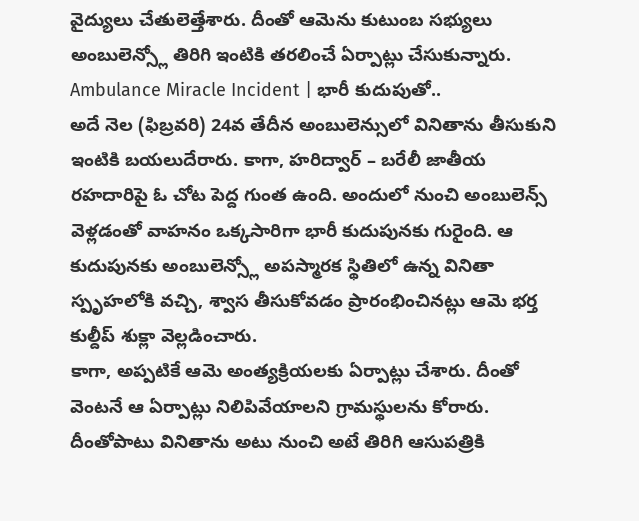వైద్యులు చేతులెత్తేశారు. దీంతో ఆమెను కుటుంబ సభ్యులు అంబులెన్స్లో తిరిగి ఇంటికి తరలించే ఏర్పాట్లు చేసుకున్నారు.
Ambulance Miracle Incident | భారీ కుదుపుతో..
అదే నెల (ఫిబ్రవరి) 24వ తేదీన అంబులెన్సులో వినితాను తీసుకుని ఇంటికి బయలుదేరారు. కాగా, హరిద్వార్ – బరేలీ జాతీయ రహదారిపై ఓ చోట పెద్ద గుంత ఉంది. అందులో నుంచి అంబులెన్స్ వెళ్లడంతో వాహనం ఒక్కసారిగా భారీ కుదుపునకు గురైంది. ఆ కుదుపునకు అంబులెన్స్లో అపస్మారక స్థితిలో ఉన్న వినితా స్పృహలోకి వచ్చి, శ్వాస తీసుకోవడం ప్రారంభించినట్లు ఆమె భర్త కుల్దీప్ శుక్లా వెల్లడించారు.
కాగా, అప్పటికే ఆమె అంత్యక్రియలకు ఏర్పాట్లు చేశారు. దీంతో వెంటనే ఆ ఏర్పాట్లు నిలిపివేయాలని గ్రామస్థులను కోరారు. దీంతోపాటు వినితాను అటు నుంచి అటే తిరిగి ఆసుపత్రికి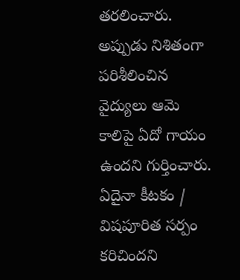తరలించారు. అప్పుడు నిశితంగా పరిశీలించిన వైద్యులు ఆమె కాలిపై ఏదో గాయం ఉందని గుర్తించారు. ఏదైనా కీటకం / విషపూరిత సర్పం కరిచిందని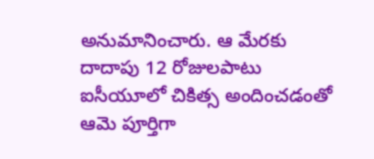అనుమానించారు. ఆ మేరకు దాదాపు 12 రోజులపాటు ఐసీయూలో చికిత్స అందించడంతో ఆమె పూర్తిగా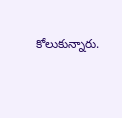కోలుకున్నారు.